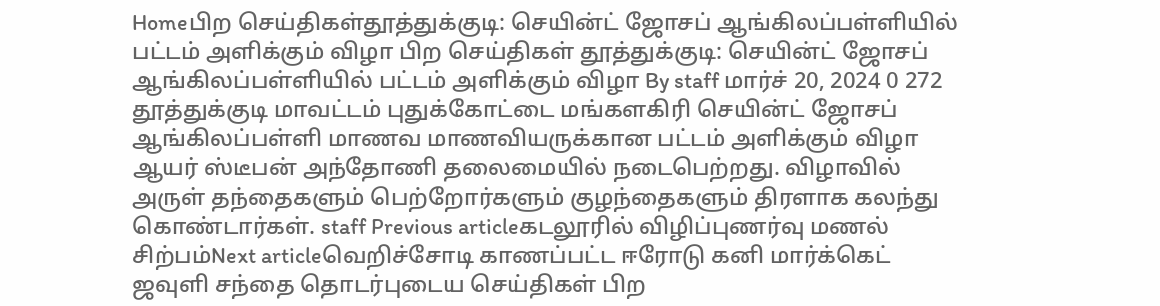Homeபிற செய்திகள்தூத்துக்குடி: செயின்ட் ஜோசப் ஆங்கிலப்பள்ளியில் பட்டம் அளிக்கும் விழா பிற செய்திகள் தூத்துக்குடி: செயின்ட் ஜோசப் ஆங்கிலப்பள்ளியில் பட்டம் அளிக்கும் விழா By staff மார்ச் 20, 2024 0 272 தூத்துக்குடி மாவட்டம் புதுக்கோட்டை மங்களகிரி செயின்ட் ஜோசப் ஆங்கிலப்பள்ளி மாணவ மாணவியருக்கான பட்டம் அளிக்கும் விழா ஆயர் ஸ்டீபன் அந்தோணி தலைமையில் நடைபெற்றது. விழாவில் அருள் தந்தைகளும் பெற்றோர்களும் குழந்தைகளும் திரளாக கலந்து கொண்டார்கள். staff Previous articleகடலூரில் விழிப்புணர்வு மணல் சிற்பம்Next articleவெறிச்சோடி காணப்பட்ட ஈரோடு கனி மார்க்கெட் ஜவுளி சந்தை தொடர்புடைய செய்திகள் பிற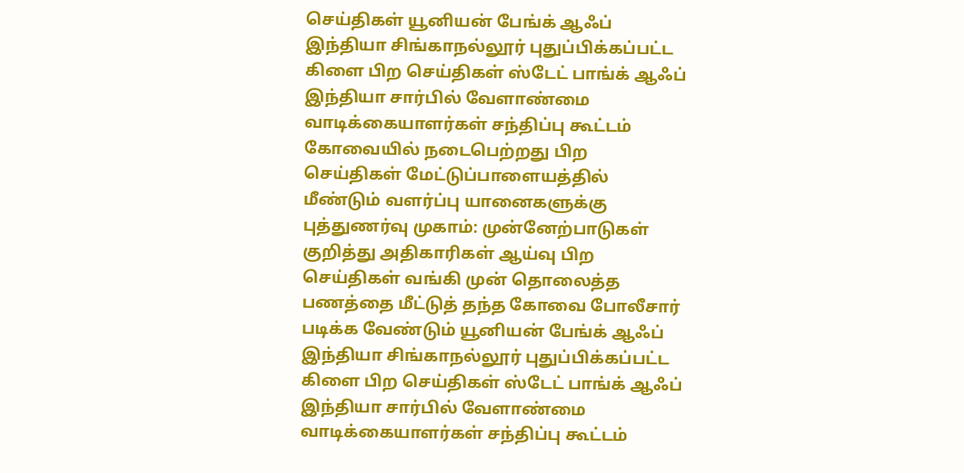செய்திகள் யூனியன் பேங்க் ஆஃப் இந்தியா சிங்காநல்லூர் புதுப்பிக்கப்பட்ட கிளை பிற செய்திகள் ஸ்டேட் பாங்க் ஆஃப் இந்தியா சார்பில் வேளாண்மை வாடிக்கையாளர்கள் சந்திப்பு கூட்டம் கோவையில் நடைபெற்றது பிற செய்திகள் மேட்டுப்பாளையத்தில் மீண்டும் வளர்ப்பு யானைகளுக்கு புத்துணர்வு முகாம்: முன்னேற்பாடுகள் குறித்து அதிகாரிகள் ஆய்வு பிற செய்திகள் வங்கி முன் தொலைத்த பணத்தை மீட்டுத் தந்த கோவை போலீசார் படிக்க வேண்டும் யூனியன் பேங்க் ஆஃப் இந்தியா சிங்காநல்லூர் புதுப்பிக்கப்பட்ட கிளை பிற செய்திகள் ஸ்டேட் பாங்க் ஆஃப் இந்தியா சார்பில் வேளாண்மை வாடிக்கையாளர்கள் சந்திப்பு கூட்டம்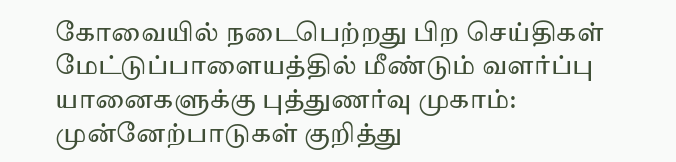கோவையில் நடைபெற்றது பிற செய்திகள் மேட்டுப்பாளையத்தில் மீண்டும் வளர்ப்பு யானைகளுக்கு புத்துணர்வு முகாம்: முன்னேற்பாடுகள் குறித்து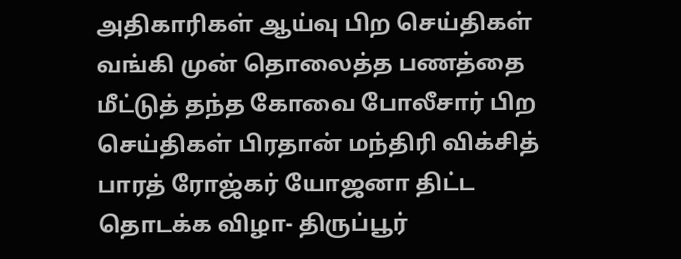அதிகாரிகள் ஆய்வு பிற செய்திகள் வங்கி முன் தொலைத்த பணத்தை மீட்டுத் தந்த கோவை போலீசார் பிற செய்திகள் பிரதான் மந்திரி விக்சித் பாரத் ரோஜ்கர் யோஜனா திட்ட தொடக்க விழா- திருப்பூர்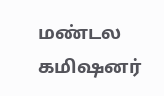மண்டல கமிஷனர்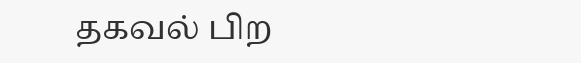தகவல் பிற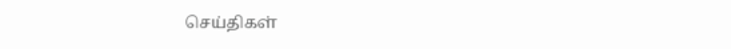செய்திகள்